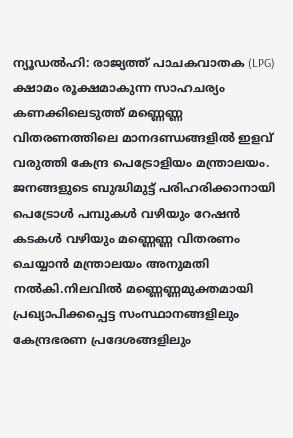ന്യൂഡൽഹി: രാജ്യത്ത് പാചകവാതക (LPG) ക്ഷാമം രൂക്ഷമാകുന്ന സാഹചര്യം കണക്കിലെടുത്ത് മണ്ണെണ്ണ വിതരണത്തിലെ മാനദണ്ഡങ്ങളിൽ ഇളവ് വരുത്തി കേന്ദ്ര പെട്രോളിയം മന്ത്രാലയം. ജനങ്ങളുടെ ബുദ്ധിമുട്ട് പരിഹരിക്കാനായി പെട്രോൾ പമ്പുകൾ വഴിയും റേഷൻ കടകൾ വഴിയും മണ്ണെണ്ണ വിതരണം ചെയ്യാൻ മന്ത്രാലയം അനുമതി നൽകി.നിലവിൽ മണ്ണെണ്ണമുക്തമായി പ്രഖ്യാപിക്കപ്പെട്ട സംസ്ഥാനങ്ങളിലും കേന്ദ്രഭരണ പ്രദേശങ്ങളിലും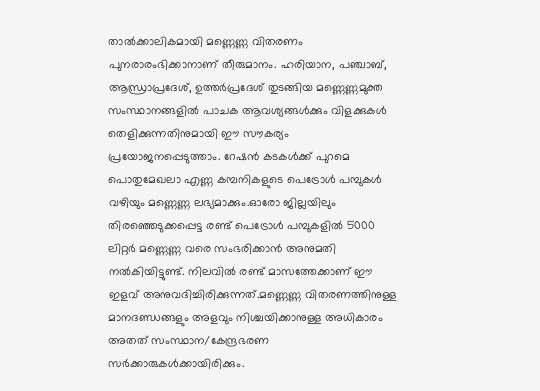താൽക്കാലികമായി മണ്ണെണ്ണ വിതരണം പുനരാരംഭിക്കാനാണ് തീരുമാനം. ഹരിയാന, പഞ്ചാബ്, ആന്ധ്രാപ്രദേശ്, ഉത്തർപ്രദേശ് തുടങ്ങിയ മണ്ണെണ്ണമുക്ത സംസ്ഥാനങ്ങളിൽ പാചക ആവശ്യങ്ങൾക്കും വിളക്കുകൾ തെളിക്കുന്നതിനുമായി ഈ സൗകര്യം പ്രയോജനപ്പെടുത്താം. റേഷൻ കടകൾക്ക് പുറമെ പൊതുമേഖലാ എണ്ണ കമ്പനികളുടെ പെട്രോൾ പമ്പുകൾ വഴിയും മണ്ണെണ്ണ ലഭ്യമാക്കും.ഓരോ ജില്ലയിലും തിരഞ്ഞെടുക്കപ്പെട്ട രണ്ട് പെട്രോൾ പമ്പുകളിൽ 5000 ലിറ്റർ മണ്ണെണ്ണ വരെ സംഭരിക്കാൻ അനുമതി നൽകിയിട്ടുണ്ട്. നിലവിൽ രണ്ട് മാസത്തേക്കാണ് ഈ ഇളവ് അനുവദിച്ചിരിക്കുന്നത്.മണ്ണെണ്ണ വിതരണത്തിനുള്ള മാനദണ്ഡങ്ങളും അളവും നിശ്ചയിക്കാനുള്ള അധികാരം അതത് സംസ്ഥാന/കേന്ദ്രഭരണ സർക്കാരുകൾക്കായിരിക്കും.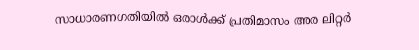സാധാരണഗതിയിൽ ഒരാൾക്ക് പ്രതിമാസം അര ലിറ്റർ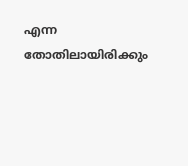എന്ന തോതിലായിരിക്കും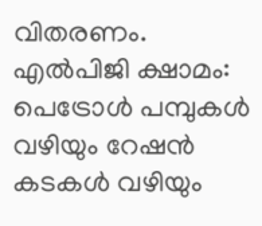വിതരണം.
എൽപിജി ക്ഷാമം: പെട്രോൾ പമ്പുകൾ വഴിയും റേഷൻ കടകൾ വഴിയും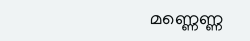മണ്ണെണ്ണ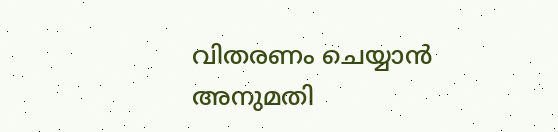വിതരണം ചെയ്യാൻ അനുമതി